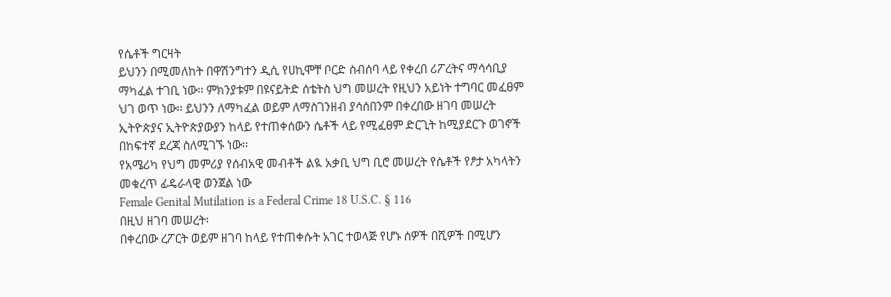የሴቶች ግርዛት
ይህንን በሚመለከት በዋሽንግተን ዲሲ የሀኪሞቸ ቦርድ ስብሰባ ላይ የቀረበ ሪፖረትና ማሳሳቢያ ማካፈል ተገቢ ነው፡፡ ምክንያቱም በዩናይትድ ሰቴትስ ህግ መሠረት የዚህን አይነት ተግባር መፈፀም ህገ ወጥ ነው፡፡ ይህንን ለማካፈል ወይም ለማስገንዘብ ያሳሰበንም በቀረበው ዘገባ መሠረት ኢትዮጵያና ኢትዮጵያውያን ከላይ የተጠቀሰውን ሴቶች ላይ የሚፈፀም ድርጊት ከሚያደርጉ ወገኖች በከፍተኛ ደረጃ ስለሚገኙ ነው፡፡
የአሜሪካ የህግ መምሪያ የሰብአዊ መብቶች ልዪ አቃቢ ህግ ቢሮ መሠረት የሴቶች የፆታ አካላትን መቁረጥ ፊዴራላዊ ወንጀል ነው
Female Genital Mutilation is a Federal Crime 18 U.S.C. § 116
በዚህ ዘገባ መሠረት፡
በቀረበው ረፖርት ወይም ዘገባ ከላይ የተጠቀሱት አገር ተወላጅ የሆኑ ሰዎች በሺዎች በሚሆን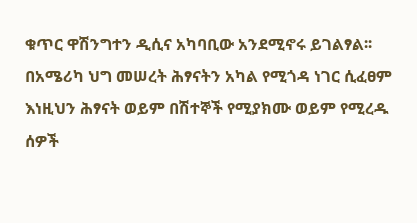ቁጥር ዋሽንግተን ዲሲና አካባቢው አንደሚኖሩ ይገልፃል፡፡
በአሜሪካ ህግ መሠረት ሕፃናትን አካል የሚጎዳ ነገር ሲፈፀም እነዚህን ሕፃናት ወይም በሽተኞች የሚያክሙ ወይም የሚረዱ ሰዎች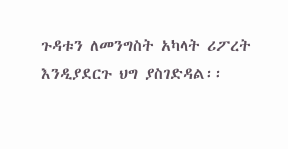ጉዳቱን ለመንግስት አካላት ሪፖረት እንዲያደርጉ ህግ ያስገድዳል፡፡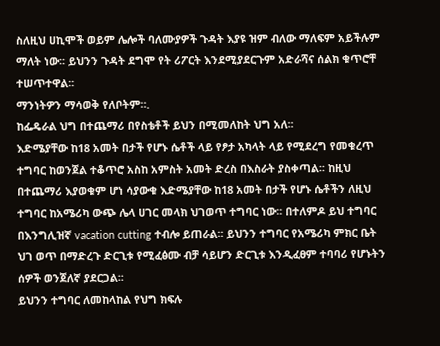ስለዚህ ሀኪሞች ወይም ሌሎች ባለሙያዎች ጉዳት እያዩ ዝም ብለው ማለፍም አይችሉም ማለት ነው፡፡ ይህንን ጉዳት ደግሞ የት ሪፖርት እንደሚያደርጉም አድራሻና ሰልክ ቁጥሮቸ ተሠጥተዋል፡፡
ማንነትዎን ማሳወቅ የለቦትም።.
ከፌዴራል ህግ በተጨማሪ በየስቴቶች ይህን በሚመለከት ህግ አለ፡፡
እድሜያቸው ከ18 አመት በታች የሆኑ ሴቶች ላይ የፆታ አካላት ላይ የሚደረግ የመቁረጥ ተግባር ከወንጀል ተቆጥሮ አስከ አምስት አመት ድረስ በእስራት ያስቀጣል፡፡ ከዚህ በተጨማሪ እያወቁም ሆነ ሳያውቁ እድሜያቸው ከ18 አመት በታች የሆኑ ሴቶችን ለዚህ ተግባር ከአሜሪካ ውጭ ሌላ ሀገር መላክ ህገወጥ ተግባር ነው፡፡ በተለምዶ ይህ ተግባር በእንግሊዝኛ vacation cutting ተብሎ ይጠራል፡፡ ይህንን ተግባር የአሜሪካ ምክር ቤት ህገ ወጥ በማድረጉ ድርጊቱ የሚፈፅሙ ብቻ ሳይሆን ድርጊቱ እንዲፈፀም ተባባሪ የሆኑትን ሰዎች ወንጀለኛ ያደርጋል፡፡
ይህንን ተግባር ለመከላከል የህግ ክፍሉ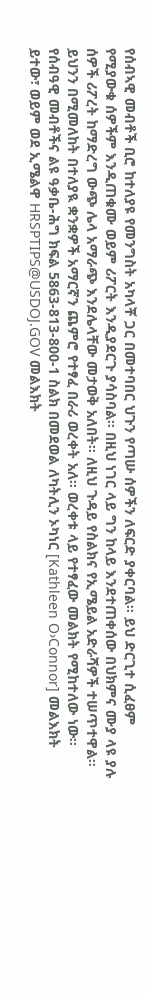የሰብኣዊ መብቶች ቢሮ ከተለያዩ የመንግስት አካላቾ ጋር በመተባበር ህጉን የጣሡ ሰዎችን ለፍርድ ያቀርባል፡፡ ይህ ድርጊተ ሲፈፀም የሚያውቁ ሰዎችም እንዲጠቁሙ ወይም ሪፖርት እንዲያደርጉ ያሳስባል፡፡ በዚህ ነገር ላይ ግን ከላይ እንደተጠቀሰው በህክምና ሙያ ላዩ ያሉ ሰዎች ሪፖረት ከማድረግ ውጭ ሌላ አማራጭ እንደሌላቸው መታወቅ አለበት፡፡ ለዚህ ጉዳይ የስልክና የኢሜይል አድራሻዎች ተሠጥተዋል፡፡
ይህንን በሚመለከት በተለያዪ ቋንቋዎች አማርኛን ጨምሮ የተፃፈ በራሪ ወረቀት አለ፡፡ ወረቀቱ ላይ የተፃፈው መልክት የሚከተለው ነው፡፡
የሰብዓዊ መብቶችና ልዩ ዓቃቤ-ሕግ ክፍል 5863-813-800-1 ስልክ በመደወል ለካትሊን ኦካነር [Kathleen O›Connor] መልእክት ይተው፣ ወይም ወደ ኢሜልዋ HRSPTIPS@USDOJ.GOV መልእክት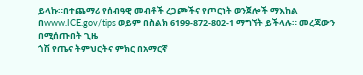ይላኩ።በተጨማሪ የሰብዓዊ መብቶች ረጋጮችና የጦርነት ወንጀሎች ማእከል በwww.ICE.gov/tips ወይም በስልክ 6199-872-802-1 ማግኘት ይችላሉ። መረጃውን በሚሰጡበት ጊዜ
ጎሽ የጤና ትምህርትና ምክር በአማርኛ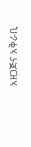አዘጋጅና አቅራቢ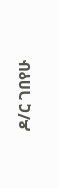ዶ/ር ገበየሁ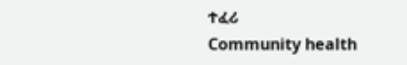ተፈሪ
Community health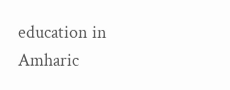education in Amharic